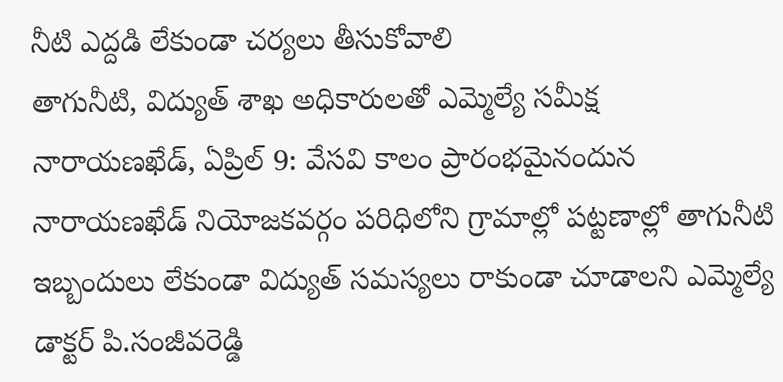నీటి ఎద్దడి లేకుండా చర్యలు తీసుకోవాలి
తాగునీటి, విద్యుత్ శాఖ అధికారులతో ఎమ్మెల్యే సమీక్ష
నారాయణఖేడ్, ఏప్రిల్ 9: వేసవి కాలం ప్రారంభమైనందున నారాయణఖేడ్ నియోజకవర్గం పరిధిలోని గ్రామాల్లో పట్టణాల్లో తాగునీటి ఇబ్బందులు లేకుండా విద్యుత్ సమస్యలు రాకుండా చూడాలని ఎమ్మెల్యే డాక్టర్ పి.సంజీవరెడ్డి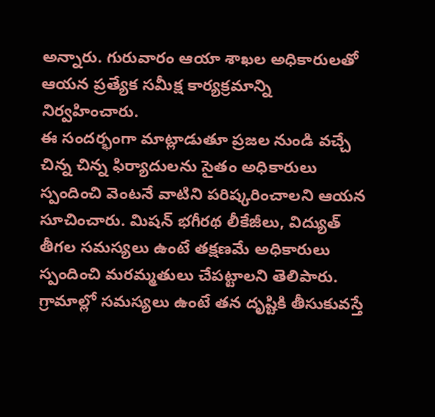అన్నారు. గురువారం ఆయా శాఖల అధికారులతో ఆయన ప్రత్యేక సమీక్ష కార్యక్రమాన్ని నిర్వహించారు.
ఈ సందర్భంగా మాట్లాడుతూ ప్రజల నుండి వచ్చే చిన్న చిన్న ఫిర్యాదులను సైతం అధికారులు స్పందించి వెంటనే వాటిని పరిష్కరించాలని ఆయన సూచించారు. మిషన్ భగీరథ లీకేజీలు, విద్యుత్ తీగల సమస్యలు ఉంటే తక్షణమే అధికారులు స్పందించి మరమ్మతులు చేపట్టాలని తెలిపారు. గ్రామాల్లో సమస్యలు ఉంటే తన దృష్టికి తీసుకువస్తే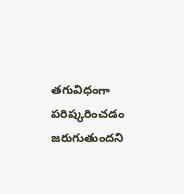తగువిధంగా పరిష్కరించడం జరుగుతుందని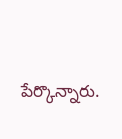పేర్కొన్నారు.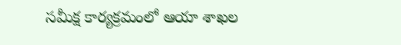సమీక్ష కార్యక్రమంలో ఆయా శాఖల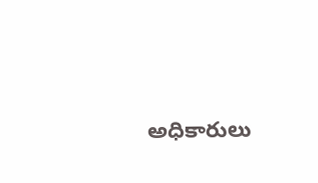అధికారులు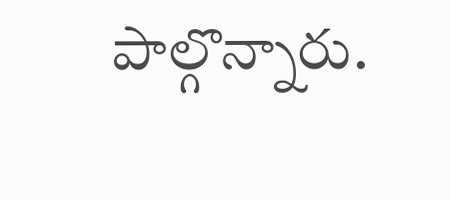పాల్గొన్నారు.